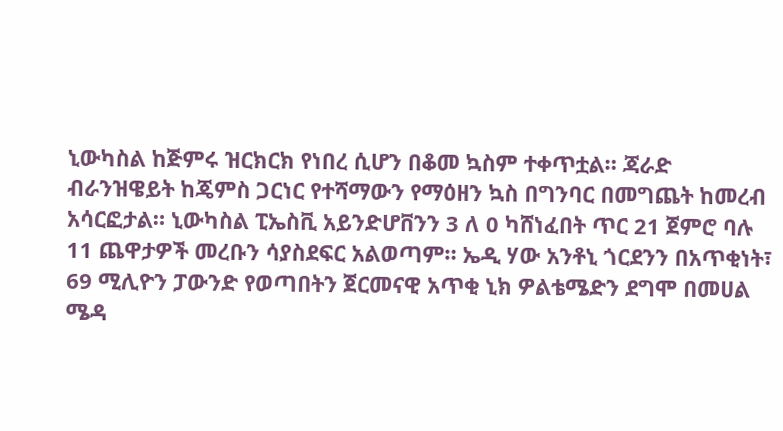ኒውካስል ከጅምሩ ዝርክርክ የነበረ ሲሆን በቆመ ኳስም ተቀጥቷል። ጃራድ ብራንዝዌይት ከጄምስ ጋርነር የተሻማውን የማዕዘን ኳስ በግንባር በመግጨት ከመረብ አሳርፎታል። ኒውካስል ፒኤስቪ አይንድሆቨንን 3 ለ 0 ካሸነፈበት ጥር 21 ጀምሮ ባሉ 11 ጨዋታዎች መረቡን ሳያስደፍር አልወጣም። ኤዲ ሃው አንቶኒ ጎርደንን በአጥቂነት፣ 69 ሚሊዮን ፓውንድ የወጣበትን ጀርመናዊ አጥቂ ኒክ ዎልቴሜድን ደግሞ በመሀል ሜዳ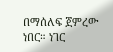በማሰለፍ ጀምረው ነበር። ነገር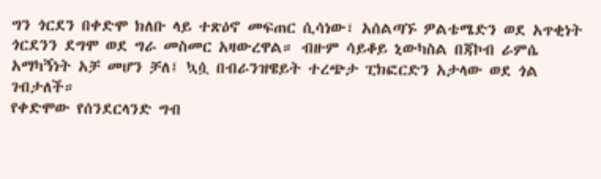ግን ጎርደን በቀድሞ ክለቡ ላይ ተጽዕኖ መፍጠር ሲሳነው፣ አሰልጣኙ ዎልቴሜድን ወደ አጥቂነት ጎርደንን ደግሞ ወደ ግራ መስመር አዛውረዋል። ብዙም ሳይቆይ ኒውካስል በጃኮብ ራምሴ አማካኝነት አቻ መሆን ቻለ፤ ኳሷ በብራንዝዌይት ተረጭታ ፒክፎርድን አታላው ወደ ጎል ገብታለች።
የቀድሞው የሰንደርላንድ ግብ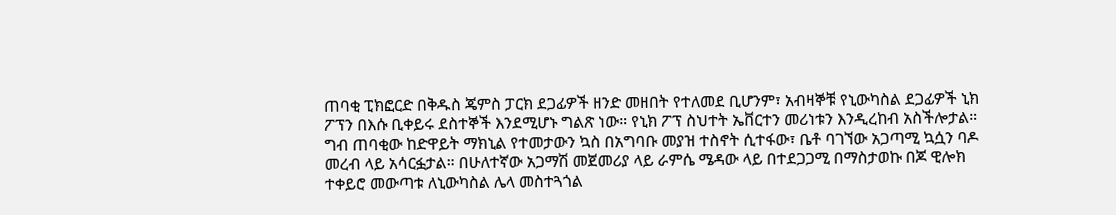ጠባቂ ፒክፎርድ በቅዱስ ጄምስ ፓርክ ደጋፊዎች ዘንድ መዘበት የተለመደ ቢሆንም፣ አብዛኞቹ የኒውካስል ደጋፊዎች ኒክ ፖፕን በእሱ ቢቀይሩ ደስተኞች እንደሚሆኑ ግልጽ ነው። የኒክ ፖፕ ስህተት ኤቨርተን መሪነቱን እንዲረከብ አስችሎታል። ግብ ጠባቂው ከድዋይት ማክኒል የተመታውን ኳስ በአግባቡ መያዝ ተስኖት ሲተፋው፣ ቤቶ ባገኘው አጋጣሚ ኳሷን ባዶ መረብ ላይ አሳርፏታል። በሁለተኛው አጋማሽ መጀመሪያ ላይ ራምሴ ሜዳው ላይ በተደጋጋሚ በማስታወኩ በጆ ዊሎክ ተቀይሮ መውጣቱ ለኒውካስል ሌላ መስተጓጎል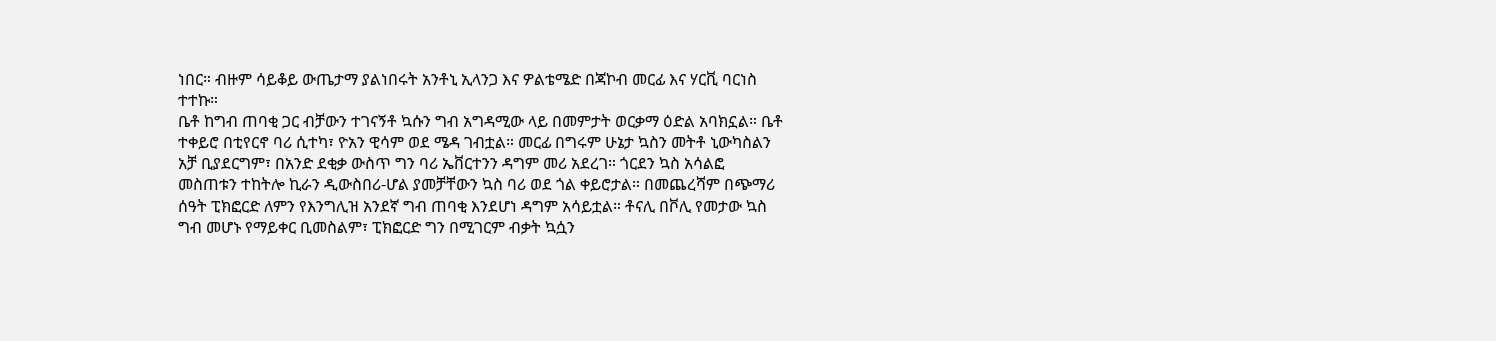ነበር። ብዙም ሳይቆይ ውጤታማ ያልነበሩት አንቶኒ ኢላንጋ እና ዎልቴሜድ በጃኮብ መርፊ እና ሃርቪ ባርነስ ተተኩ።
ቤቶ ከግብ ጠባቂ ጋር ብቻውን ተገናኝቶ ኳሱን ግብ አግዳሚው ላይ በመምታት ወርቃማ ዕድል አባክኗል። ቤቶ ተቀይሮ በቲየርኖ ባሪ ሲተካ፣ ዮአን ዊሳም ወደ ሜዳ ገብቷል። መርፊ በግሩም ሁኔታ ኳስን መትቶ ኒውካስልን አቻ ቢያደርግም፣ በአንድ ደቂቃ ውስጥ ግን ባሪ ኤቨርተንን ዳግም መሪ አደረገ። ጎርደን ኳስ አሳልፎ መስጠቱን ተከትሎ ኪራን ዲውስበሪ-ሆል ያመቻቸውን ኳስ ባሪ ወደ ጎል ቀይሮታል። በመጨረሻም በጭማሪ ሰዓት ፒክፎርድ ለምን የእንግሊዝ አንደኛ ግብ ጠባቂ እንደሆነ ዳግም አሳይቷል። ቶናሊ በቮሊ የመታው ኳስ ግብ መሆኑ የማይቀር ቢመስልም፣ ፒክፎርድ ግን በሚገርም ብቃት ኳሷን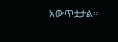አውጥቷታል።